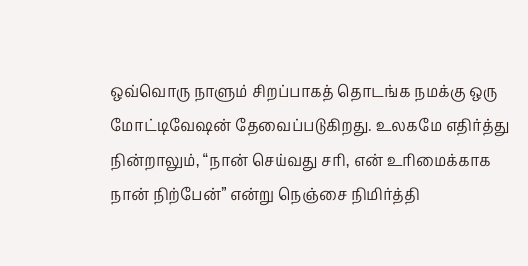ஒவ்வொரு நாளும் சிறப்பாகத் தொடங்க நமக்கு ஒரு மோட்டிவேஷன் தேவைப்படுகிறது. உலகமே எதிர்த்து நின்றாலும், “நான் செய்வது சரி, என் உரிமைக்காக நான் நிற்பேன்” என்று நெஞ்சை நிமிர்த்தி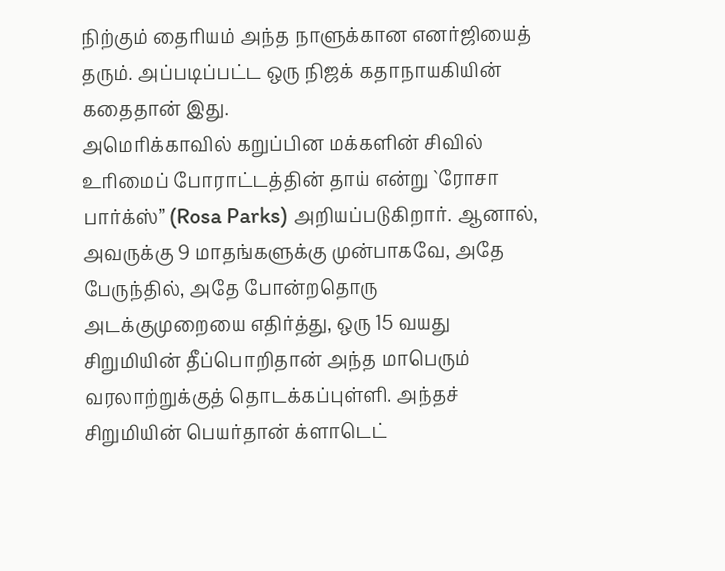நிற்கும் தைரியம் அந்த நாளுக்கான எனர்ஜியைத் தரும். அப்படிப்பட்ட ஒரு நிஜக் கதாநாயகியின் கதைதான் இது.
அமெரிக்காவில் கறுப்பின மக்களின் சிவில் உரிமைப் போராட்டத்தின் தாய் என்று `ரோசா பார்க்ஸ்” (Rosa Parks) அறியப்படுகிறார். ஆனால், அவருக்கு 9 மாதங்களுக்கு முன்பாகவே, அதே பேருந்தில், அதே போன்றதொரு அடக்குமுறையை எதிர்த்து, ஒரு 15 வயது சிறுமியின் தீப்பொறிதான் அந்த மாபெரும் வரலாற்றுக்குத் தொடக்கப்புள்ளி. அந்தச் சிறுமியின் பெயர்தான் க்ளாடெட்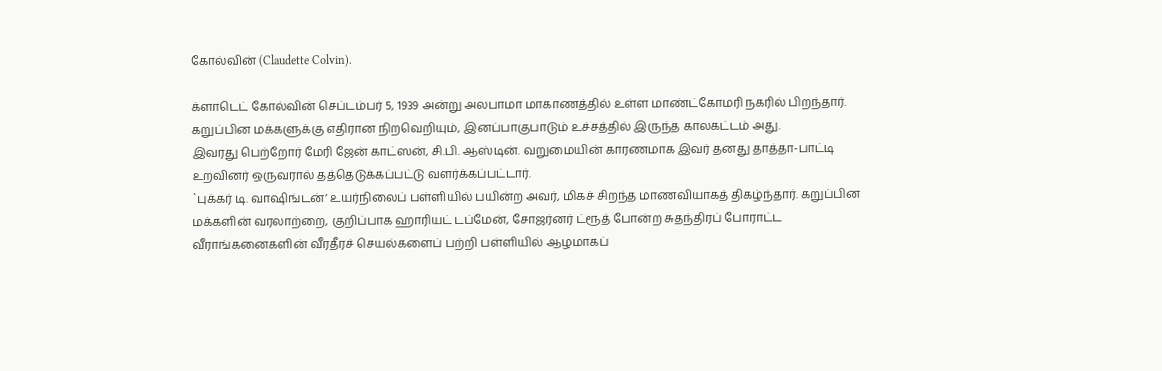கோல்வின் (Claudette Colvin).

க்ளாடெட் கோல்வின் செப்டம்பர் 5, 1939 அன்று அலபாமா மாகாணத்தில் உள்ள மாண்ட்கோமரி நகரில் பிறந்தார். கறுப்பின மக்களுக்கு எதிரான நிறவெறியும், இனப்பாகுபாடும் உச்சத்தில் இருந்த காலகட்டம் அது.
இவரது பெற்றோர் மேரி ஜேன் காட்ஸன், சி.பி. ஆஸ்டின். வறுமையின் காரணமாக இவர் தனது தாத்தா-பாட்டி உறவினர் ஒருவரால் தத்தெடுக்கப்பட்டு வளர்க்கப்பட்டார்.
`புக்கர் டி. வாஷிங்டன்’ உயர்நிலைப் பள்ளியில் பயின்ற அவர், மிகச் சிறந்த மாணவியாகத் திகழ்ந்தார். கறுப்பின மக்களின் வரலாற்றை, குறிப்பாக ஹாரியட் டப்மேன், சோஜர்னர் ட்ரூத் போன்ற சுதந்திரப் போராட்ட வீராங்கனைகளின் வீரதீரச் செயல்களைப் பற்றி பள்ளியில் ஆழமாகப்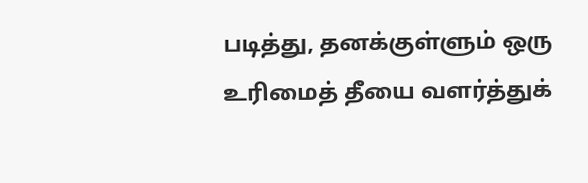படித்து, தனக்குள்ளும் ஒரு உரிமைத் தீயை வளர்த்துக்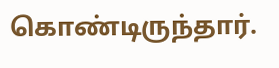கொண்டிருந்தார்.